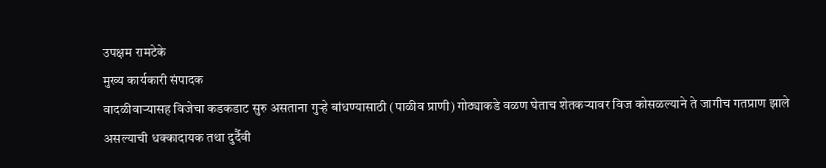उपक्षम रामटेके
मुख्य कार्यकारी संपादक
वादळीवाऱ्यासह विजेचा कडकडाट सुरु असताना गुऱ्हे बांधण्यासाठी (पाळीव प्राणी) गोठ्याकडे वळण घेताच शेतकऱ्यावर विज कोसळल्याने ते जागीच गतप्राण झाले असल्याची धक्कादायक तथा दुर्दैवी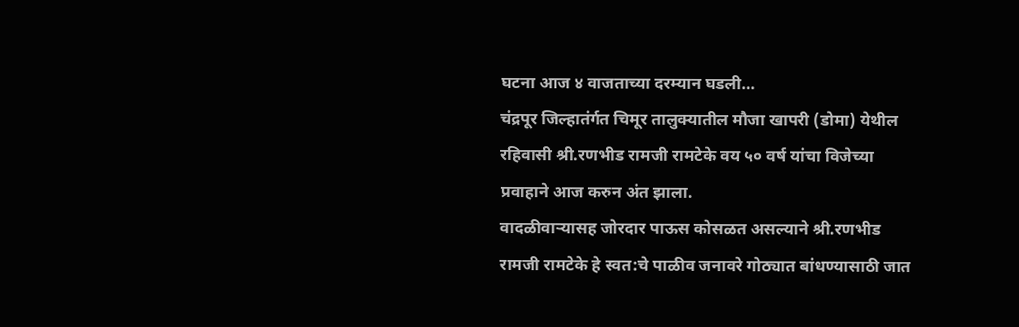घटना आज ४ वाजताच्या दरम्यान घडली…
चंद्रपूर जिल्हातंर्गत चिमूर तालुक्यातील मौजा खापरी (डोमा) येथील रहिवासी श्री.रणभीड रामजी रामटेके वय ५० वर्ष यांचा विजेच्या प्रवाहाने आज करुन अंत झाला.
वादळीवाऱ्यासह जोरदार पाऊस कोसळत असल्याने श्री.रणभीड रामजी रामटेके हे स्वत:चे पाळीव जनावरे गोठ्यात बांधण्यासाठी जात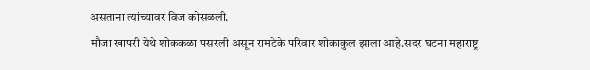असताना त्यांच्यावर विज कोसळली.
मौजा खापरी येथे शोककळा पसरली असून रामटेके परिवार शोकाकुल झाला आहे.सदर घटना महाराष्ट्र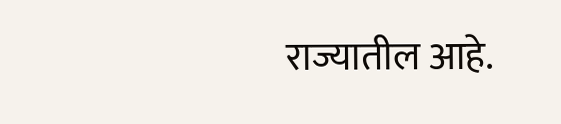राज्यातील आहे.